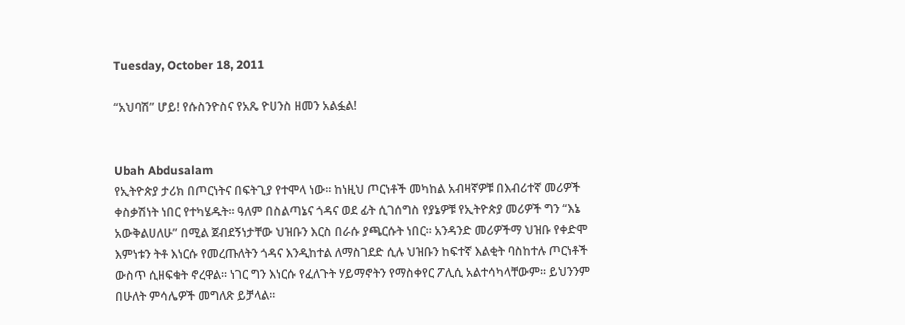Tuesday, October 18, 2011

“አህባሽ” ሆይ! የሱስንዮስና የአጼ ዮሀንስ ዘመን አልፏል!


Ubah Abdusalam
የኢትዮጵያ ታሪክ በጦርነትና በፍትጊያ የተሞላ ነው፡፡ ከነዚህ ጦርነቶች መካከል አብዛኛዎቹ በእብሪተኛ መሪዎች ቀስቃሽነት ነበር የተካሄዱት፡፡ ዓለም በስልጣኔና ጎዳና ወደ ፊት ሲገሰግስ የያኔዎቹ የኢትዮጵያ መሪዎች ግን “እኔ አውቅልሀለሁ” በሚል ጀብደኝነታቸው ህዝቡን እርስ በራሱ ያጫርሱት ነበር፡፡ አንዳንድ መሪዎችማ ህዝቡ የቀድሞ እምነቱን ትቶ እነርሱ የመረጡለትን ጎዳና እንዲከተል ለማስገደድ ሲሉ ህዝቡን ከፍተኛ እልቂት ባስከተሉ ጦርነቶች ውስጥ ሲዘፍቁት ኖረዋል፡፡ ነገር ግን እነርሱ የፈለጉት ሃይማኖትን የማስቀየር ፖሊሲ አልተሳካላቸውም፡፡ ይህንንም በሁለት ምሳሌዎች መግለጽ ይቻላል፡፡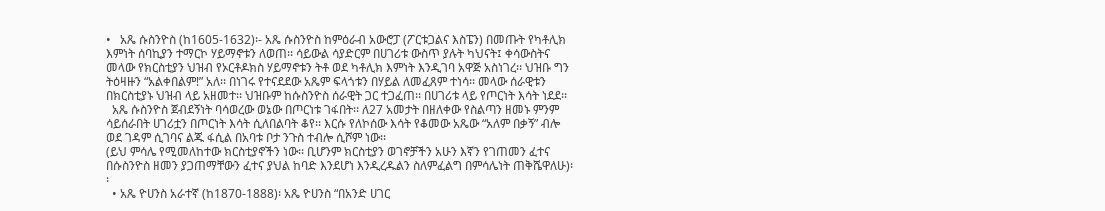•   አጼ ሱስንዮስ (ከ1605-1632)፡- አጼ ሱስንዮስ ከምዕራብ አውሮፓ (ፖርቱጋልና እስፔን) በመጡት የካቶሊክ እምነት ሰባኪያን ተማርኮ ሃይማኖቱን ለወጠ፡፡ ሳይውል ሳያድርም በሀገሪቱ ውስጥ ያሉት ካህናት፤ ቀሳውስትና መላው የክርስቲያን ህዝብ የኦርቶዶክስ ሃይማኖቱን ትቶ ወደ ካቶሊክ እምነት እንዲገባ አዋጅ አስነገረ፡፡ ህዝቡ ግን ትዕዛዙን “አልቀበልም!” አለ፡፡ በነገሩ የተናደደው አጼም ፍላጎቱን በሃይል ለመፈጸም ተነሳ፡፡ መላው ሰራዊቱን በክርስቲያኑ ህዝብ ላይ አዘመተ፡፡ ህዝቡም ከሱስንዮስ ሰራዊት ጋር ተጋፈጠ፡፡ በሀገሪቱ ላይ የጦርነት እሳት ነደደ፡፡
  አጼ ሱስንዮስ ጀብደኝነት ባሳወረው ወኔው በጦርነቱ ገፋበት፡፡ ለ27 አመታት በዘለቀው የስልጣን ዘመኑ ምንም ሳይሰራበት ሀገሪቷን በጦርነት እሳት ሲለበልባት ቆየ፡፡ እርሱ የለኮሰው እሳት የቆመው አጼው “አለም በቃኝ” ብሎ ወደ ገዳም ሲገባና ልጁ ፋሲል በአባቱ ቦታ ንጉስ ተብሎ ሲሾም ነው፡፡
(ይህ ምሳሌ የሚመለከተው ክርስቲያኖችን ነው፡፡ ቢሆንም ክርስቲያን ወገኖቻችን አሁን እኛን የገጠመን ፈተና በሱስንዮስ ዘመን ያጋጠማቸውን ፈተና ያህል ከባድ እንደሆነ እንዲረዱልን ስለምፈልግ በምሳሌነት ጠቅሼዋለሁ)፡፡
  • አጼ ዮሀንስ አራተኛ (ከ1870-1888)፡ አጼ ዮሀንስ “በአንድ ሀገር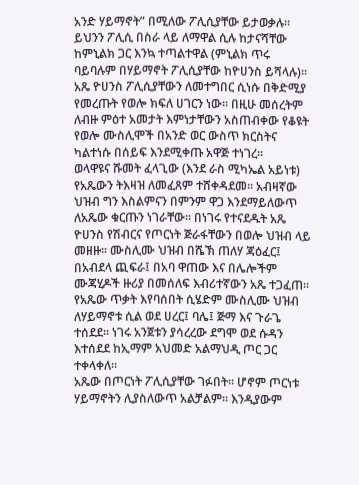አንድ ሃይማኖት” በሚለው ፖሊሲያቸው ይታወቃሉ፡፡ ይህንን ፖሊሲ በስራ ላይ ለማዋል ሲሉ ከታናሻቸው ከምኒልክ ጋር እንኳ ተጣልተዋል (ምኒልክ ጥሩ ባይባሉም በሃይማኖት ፖሊሲያቸው ከዮሀንስ ይሻላሉ)፡፡
አጼ ዮሀንስ ፖሊሲያቸውን ለመተግበር ሲነሱ በቅድሚያ የመረጡት የወሎ ክፍለ ሀገርን ነው፡፡ በዚሁ መሰረትም ለብዙ ምዕተ አመታት እምነታቸውን አስጠብቀው የቆዩት የወሎ ሙስሊሞች በአንድ ወር ውስጥ ክርስትና ካልተነሱ በሰይፍ እንደሚቀጡ አዋጅ ተነገረ፡፡
ወላዋዩና ሹመት ፈላጊው (እንደ ራስ ሚካኤል አይነቱ) የአጼውን ትእዛዝ ለመፈጸም ተሸቀዳደመ፡፡ አብዛኛው ህዝብ ግን እስልምናን በምንም ዋጋ እንደማይለውጥ ለአጼው ቁርጡን ነገራቸው፡፡ በነገሩ የተናደዱት አጼ ዮሀንስ የሽብርና የጦርነት ጅራፋቸውን በወሎ ህዝብ ላይ መዘዙ፡፡ ሙስሊሙ ህዝብ በሼኽ ጠለሃ ጃዕፈር፤ በአብደላ ጪፍራ፤ በአባ ዋጠው እና በሌሎችም ሙጃሂዶች ዙሪያ በመሰለፍ እብሪተኛውን አጼ ተጋፈጠ፡፡ የአጼው ጥቃት እየባሰበት ሲሄድም ሙስሊሙ ህዝብ ለሃይማኖቱ ሲል ወደ ሀረር፤ ባሌ፤ ጅማ እና ጉራጌ ተሰደደ፡፡ ነገሩ አንጀቱን ያሳረረው ደግሞ ወደ ሱዳን እተሰደደ ከኢማም አህመድ አልማህዲ ጦር ጋር ተቀላቀለ፡፡
አጼው በጦርነት ፖሊሲያቸው ገፉበት፡፡ ሆኖም ጦርነቱ ሃይማኖትን ሊያስለውጥ አልቻልም፡፡ እንዲያውም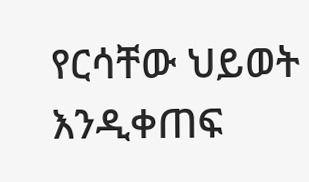የርሳቸው ህይወት እንዲቀጠፍ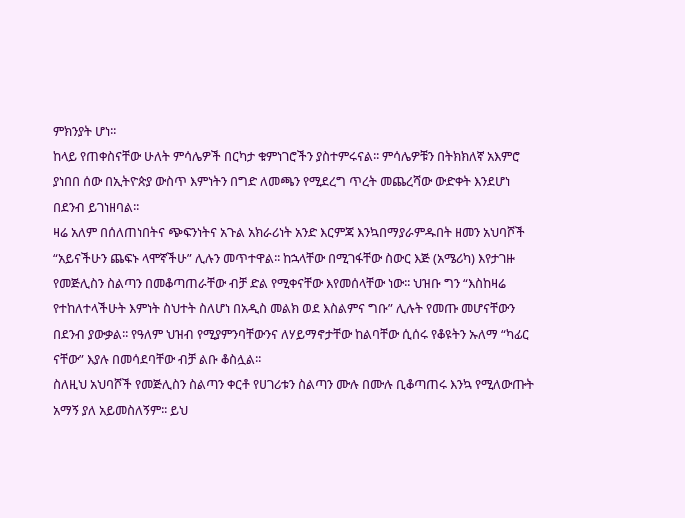ምክንያት ሆነ፡፡
ከላይ የጠቀስናቸው ሁለት ምሳሌዎች በርካታ ቁምነገሮችን ያስተምሩናል፡፡ ምሳሌዎቹን በትክክለኛ አእምሮ ያነበበ ሰው በኢትዮጵያ ውስጥ እምነትን በግድ ለመጫን የሚደረግ ጥረት መጨረሻው ውድቀት እንደሆነ በደንብ ይገነዘባል፡፡
ዛሬ አለም በሰለጠነበትና ጭፍንነትና አጉል አክራሪነት አንድ እርምጃ እንኳበማያራምዱበት ዘመን አህባሾች “አይናችሁን ጨፍኑ ላሞኛችሁ” ሊሉን መጥተዋል፡፡ ከኋላቸው በሚገፋቸው ስውር እጅ (አሜሪካ) እየታገዙ የመጅሊስን ስልጣን በመቆጣጠራቸው ብቻ ድል የሚቀናቸው እየመሰላቸው ነው፡፡ ህዝቡ ግን “እስከዛሬ የተከለተላችሁት እምነት ስህተት ስለሆነ በአዲስ መልክ ወደ እስልምና ግቡ” ሊሉት የመጡ መሆናቸውን በደንብ ያውቃል፡፡ የዓለም ህዝብ የሚያምንባቸውንና ለሃይማኖታቸው ከልባቸው ሲሰሩ የቆዩትን ኡለማ “ካፊር ናቸው” እያሉ በመሳደባቸው ብቻ ልቡ ቆስሏል፡፡
ስለዚህ አህባሾች የመጅሊስን ስልጣን ቀርቶ የሀገሪቱን ስልጣን ሙሉ በሙሉ ቢቆጣጠሩ እንኳ የሚለውጡት አማኝ ያለ አይመስለኝም፡፡ ይህ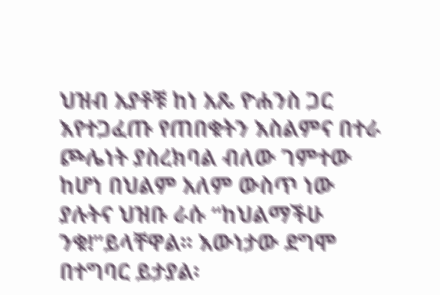ህዝብ አያቶቹ ከነ አጼ ዮሐንስ ጋር እየተጋፈጡ የጠበቁትን እስልምና በተራ ጮሌነት ያስረክባል ብለው ገምተው ከሆነ በህልም አለም ውስጥ ነው ያሉትና ህዝቡ ራሱ “ከህልማችሁ ንቁ!”ይላቸዋል፡፡ እውነታው ደግሞ በተግባር ይታያል፡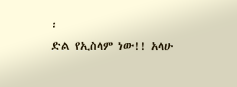፡
ድል የኢስላም ነው!! አላሁ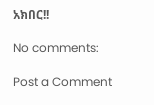አክበር!!

No comments:

Post a Comment